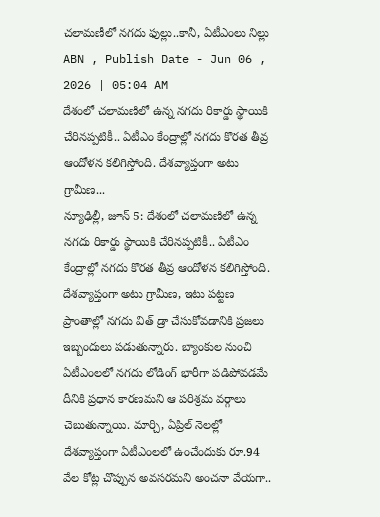చలామణీలో నగదు ఫుల్లు..కానీ, ఏటీఎంలు నిల్లు
ABN , Publish Date - Jun 06 , 2026 | 05:04 AM
దేశంలో చలామణిలో ఉన్న నగదు రికార్డు స్థాయికి చేరినప్పటికీ.. ఏటీఎం కేంద్రాల్లో నగదు కొరత తీవ్ర ఆందోళన కలిగిస్తోంది. దేశవ్యాప్తంగా అటు గ్రామీణ...
న్యూఢిల్లీ, జూన్ 5: దేశంలో చలామణిలో ఉన్న నగదు రికార్డు స్థాయికి చేరినప్పటికీ.. ఏటీఎం కేంద్రాల్లో నగదు కొరత తీవ్ర ఆందోళన కలిగిస్తోంది. దేశవ్యాప్తంగా అటు గ్రామీణ, ఇటు పట్టణ ప్రాంతాల్లో నగదు విత్ డ్రా చేసుకోవడానికి ప్రజలు ఇబ్బందులు పడుతున్నారు. బ్యాంకుల నుంచి ఏటీఎంలలో నగదు లోడింగ్ భారీగా పడిపోవడమే దీనికి ప్రధాన కారణమని ఆ పరిశ్రమ వర్గాలు చెబుతున్నాయి. మార్చి, ఏప్రిల్ నెలల్లో దేశవ్యాప్తంగా ఏటీఎంలలో ఉంచేందుకు రూ.94 వేల కోట్ల చొప్పున అవసరమని అంచనా వేయగా..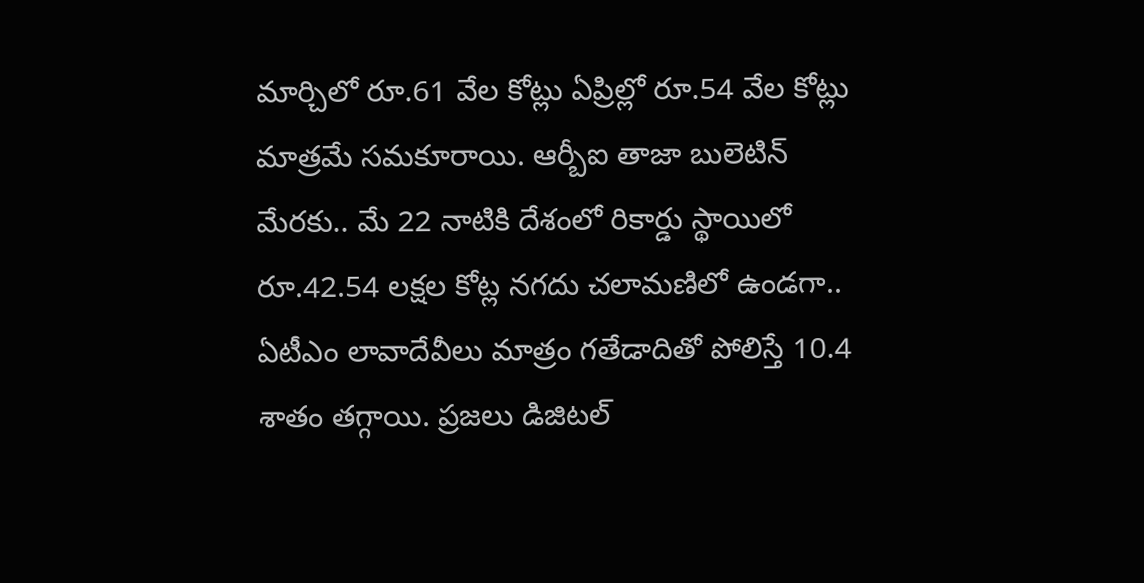మార్చిలో రూ.61 వేల కోట్లు ఏప్రిల్లో రూ.54 వేల కోట్లు మాత్రమే సమకూరాయి. ఆర్బీఐ తాజా బులెటిన్ మేరకు.. మే 22 నాటికి దేశంలో రికార్డు స్థాయిలో రూ.42.54 లక్షల కోట్ల నగదు చలామణిలో ఉండగా.. ఏటీఎం లావాదేవీలు మాత్రం గతేడాదితో పోలిస్తే 10.4 శాతం తగ్గాయి. ప్రజలు డిజిటల్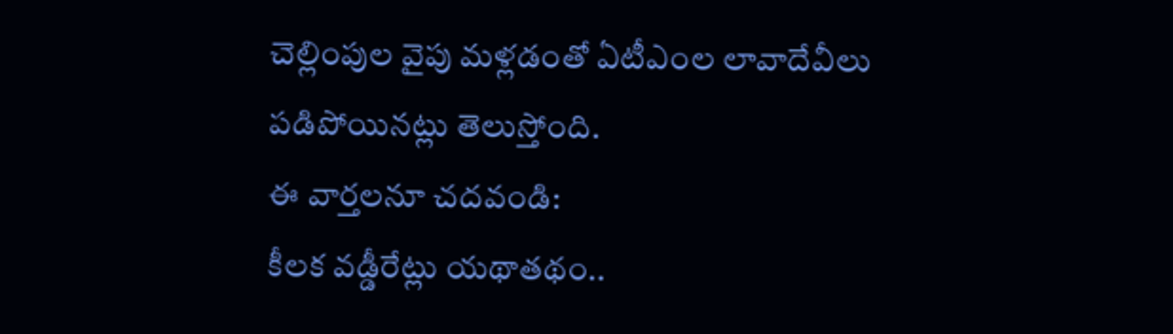చెల్లింపుల వైపు మళ్లడంతో ఏటీఎంల లావాదేవీలు పడిపోయినట్లు తెలుస్తోంది.
ఈ వార్తలనూ చదవండి:
కీలక వడ్డీరేట్లు యథాతథం..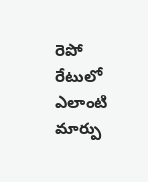రెపో రేటులో ఎలాంటి మార్పు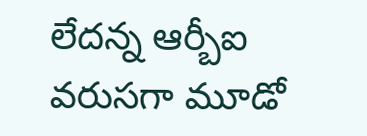లేదన్న ఆర్బీఐ
వరుసగా మూడో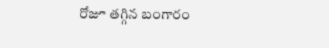రోజూ తగ్గిన బంగారం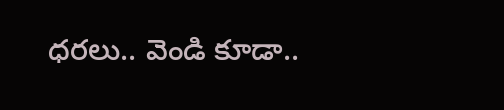ధరలు.. వెండి కూడా..